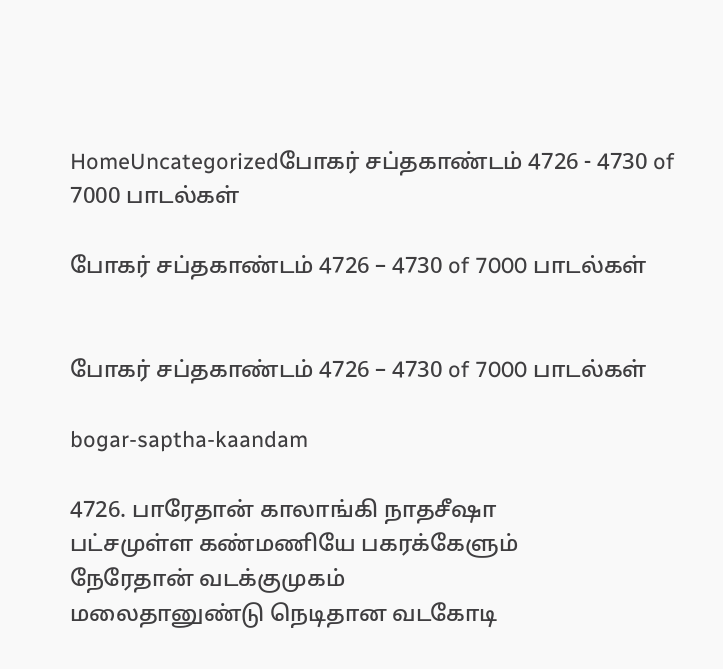HomeUncategorizedபோகர் சப்தகாண்டம் 4726 - 4730 of 7000 பாடல்கள்

போகர் சப்தகாண்டம் 4726 – 4730 of 7000 பாடல்கள்


போகர் சப்தகாண்டம் 4726 – 4730 of 7000 பாடல்கள்

bogar-saptha-kaandam

4726. பாரேதான் காலாங்கி நாதசீஷா
பட்சமுள்ள கண்மணியே பகரக்கேளும்
நேரேதான் வடக்குமுகம்
மலைதானுண்டு நெடிதான வடகோடி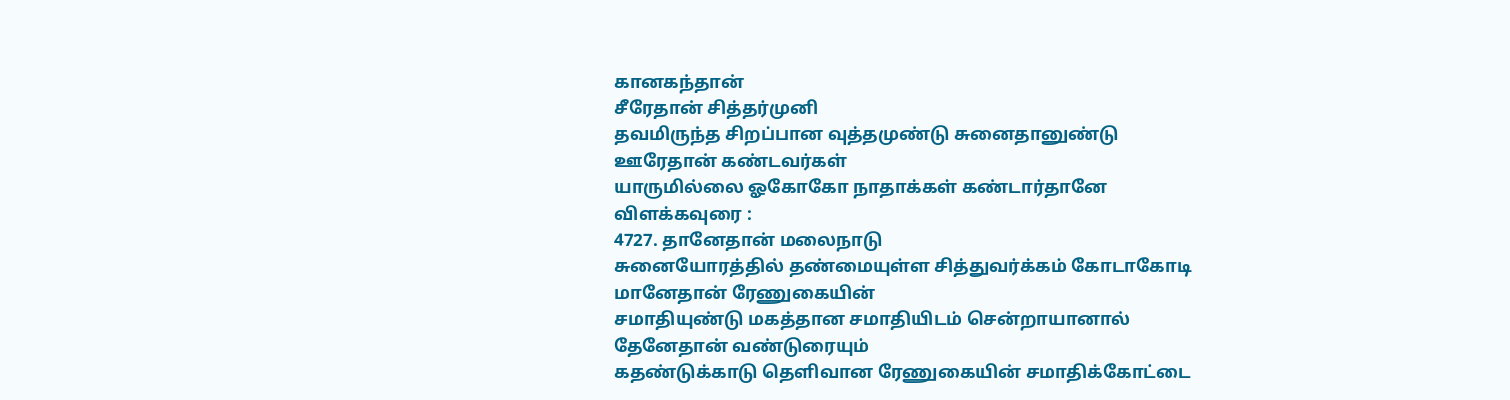கானகந்தான்
சீரேதான் சித்தர்முனி
தவமிருந்த சிறப்பான வுத்தமுண்டு சுனைதானுண்டு
ஊரேதான் கண்டவர்கள்
யாருமில்லை ஓகோகோ நாதாக்கள் கண்டார்தானே
விளக்கவுரை :
4727. தானேதான் மலைநாடு
சுனையோரத்தில் தண்மையுள்ள சித்துவர்க்கம் கோடாகோடி
மானேதான் ரேணுகையின்
சமாதியுண்டு மகத்தான சமாதியிடம் சென்றாயானால்
தேனேதான் வண்டுரையும்
கதண்டுக்காடு தெளிவான ரேணுகையின் சமாதிக்கோட்டை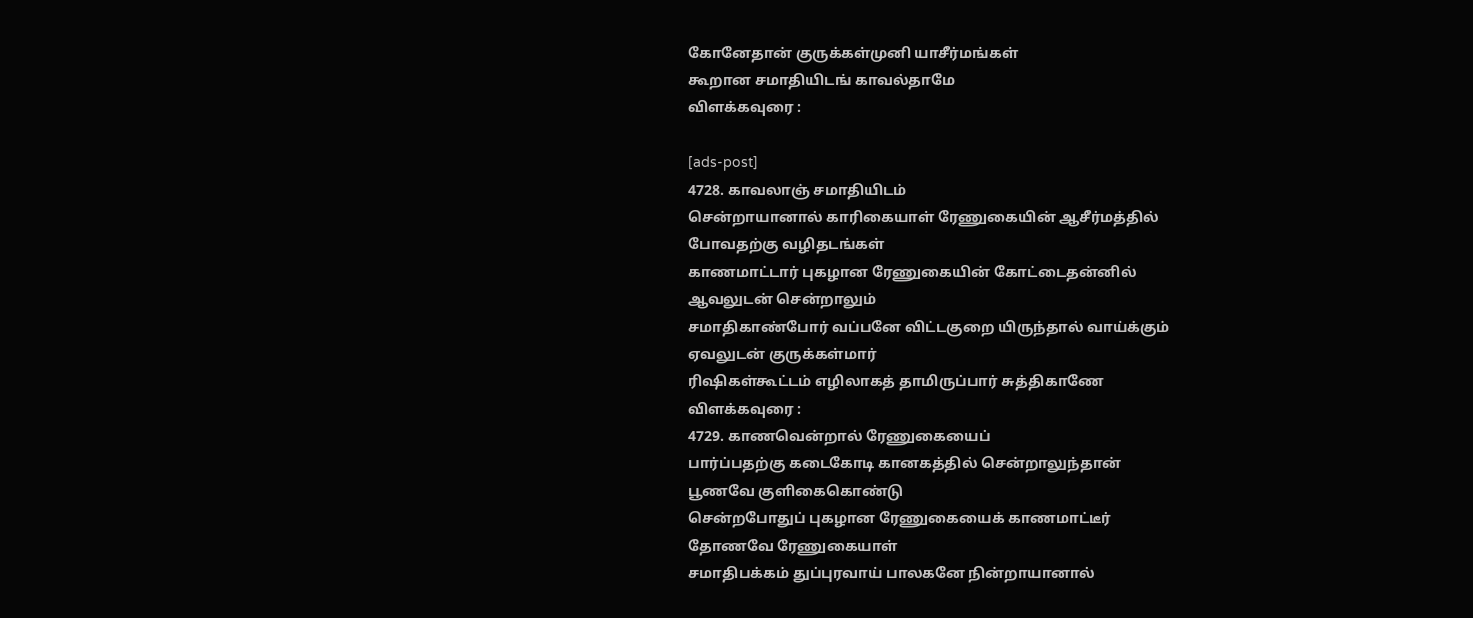கோனேதான் குருக்கள்முனி யாசீர்மங்கள்
கூறான சமாதியிடங் காவல்தாமே
விளக்கவுரை :

[ads-post]
4728. காவலாஞ் சமாதியிடம்
சென்றாயானால் காரிகையாள் ரேணுகையின் ஆசீர்மத்தில்
போவதற்கு வழிதடங்கள்
காணமாட்டார் புகழான ரேணுகையின் கோட்டைதன்னில்
ஆவலுடன் சென்றாலும்
சமாதிகாண்போர் வப்பனே விட்டகுறை யிருந்தால் வாய்க்கும்
ஏவலுடன் குருக்கள்மார்
ரிஷிகள்கூட்டம் எழிலாகத் தாமிருப்பார் சுத்திகாணே
விளக்கவுரை :
4729. காணவென்றால் ரேணுகையைப்
பார்ப்பதற்கு கடைகோடி கானகத்தில் சென்றாலுந்தான்
பூணவே குளிகைகொண்டு
சென்றபோதுப் புகழான ரேணுகையைக் காணமாட்டீர்
தோணவே ரேணுகையாள்
சமாதிபக்கம் துப்புரவாய் பாலகனே நின்றாயானால்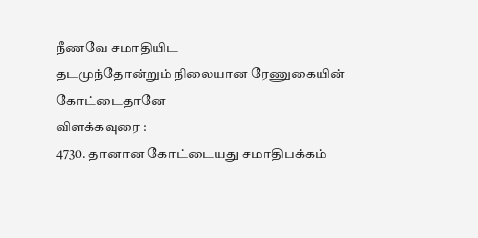நீணவே சமாதியிட
தடமுந்தோன்றும் நிலையான ரேணுகையின் கோட்டைதானே
விளக்கவுரை :
4730. தானான கோட்டையது சமாதிபக்கம்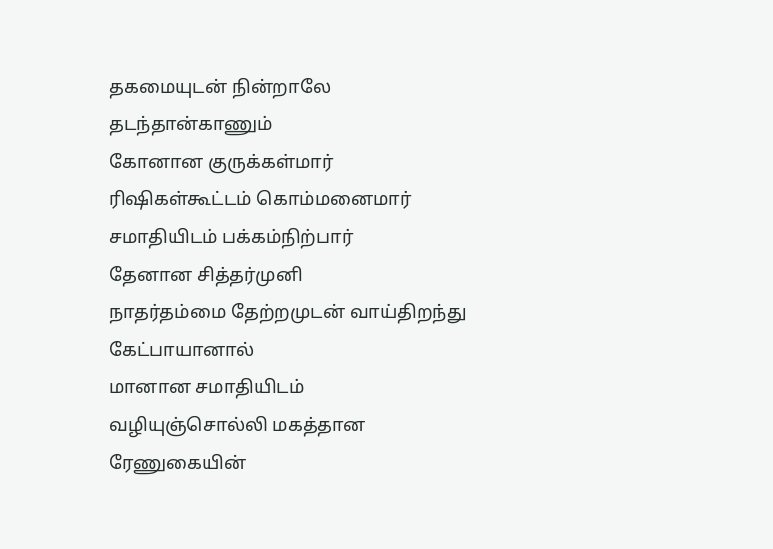தகமையுடன் நின்றாலே தடந்தான்காணும்
கோனான குருக்கள்மார்
ரிஷிகள்கூட்டம் கொம்மனைமார் சமாதியிடம் பக்கம்நிற்பார்
தேனான சித்தர்முனி
நாதர்தம்மை தேற்றமுடன் வாய்திறந்து கேட்பாயானால்
மானான சமாதியிடம்
வழியுஞ்சொல்லி மகத்தான ரேணுகையின்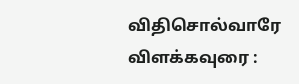விதிசொல்வாரே
விளக்கவுரை :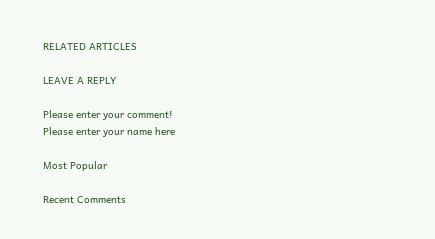RELATED ARTICLES

LEAVE A REPLY

Please enter your comment!
Please enter your name here

Most Popular

Recent Comments